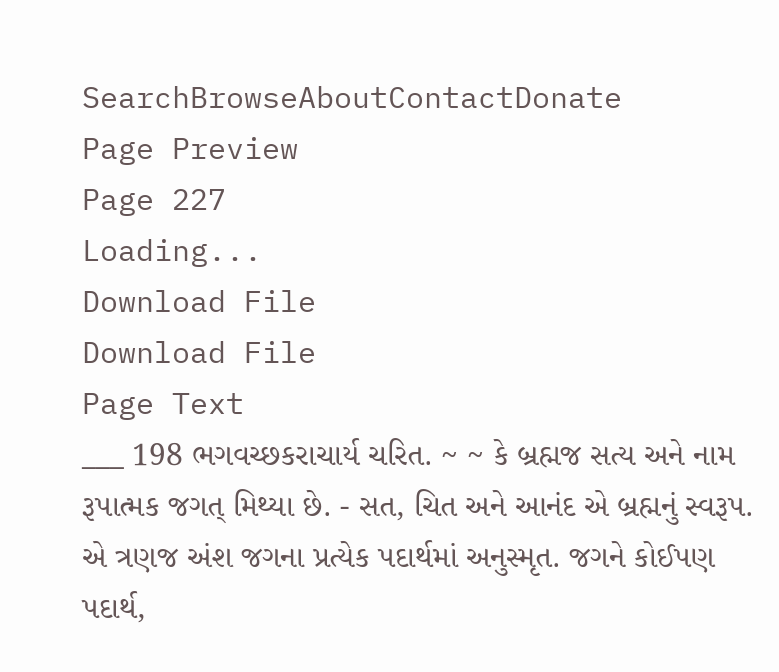SearchBrowseAboutContactDonate
Page Preview
Page 227
Loading...
Download File
Download File
Page Text
___ 198 ભગવચ્છકરાચાર્ય ચરિત. ~ ~ કે બ્રહ્મજ સત્ય અને નામ રૂપાત્મક જગત્ મિથ્યા છે. - સત, ચિત અને આનંદ એ બ્રહ્મનું સ્વરૂપ. એ ત્રણજ અંશ જગના પ્રત્યેક પદાર્થમાં અનુસ્મૃત. જગને કોઈપણ પદાર્થ,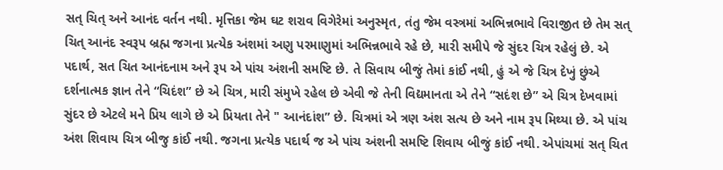સત્ ચિત્ અને આનંદ વર્તન નથી. મૃત્તિકા જેમ ઘટ શરાવ વિગેરેમાં અનુસ્મૃત, તંતુ જેમ વસ્ત્રમાં અભિન્નભાવે વિરાજીત છે તેમ સત્ ચિત્ આનંદ સ્વરૂપ બ્રહ્મ જગના પ્રત્યેક અંશમાં અણુ પરમાણુમાં અભિન્નભાવે રહે છે, મારી સમીપે જે સુંદર ચિત્ર રહેલું છે. એ પદાર્થ, સત ચિત આનંદનામ અને રૂપ એ પાંચ અંશની સમષ્ટિ છે. તે સિવાય બીજું તેમાં કાંઈ નથી, હું એ જે ચિત્ર દેખું છુંએ દર્શનાત્મક જ્ઞાન તેને “ચિદંશ” છે એ ચિત્ર, મારી સંમુખે રહેલ છે એવી જે તેની વિદ્યમાનતા એ તેને “સદંશ છે” એ ચિત્ર દેખવામાં સુંદર છે એટલે મને પ્રિય લાગે છે એ પ્રિયતા તેને " આનંદાંશ” છે. ચિત્રમાં એ ત્રણ અંશ સત્ય છે અને નામ રૂપ મિથ્યા છે. એ પાંચ અંશ શિવાય ચિત્ર બીજુ કાંઈ નથી. જગના પ્રત્યેક પદાર્થ જ એ પાંચ અંશની સમષ્ટિ શિવાય બીજું કાંઈ નથી. એપાંચમાં સત્ ચિત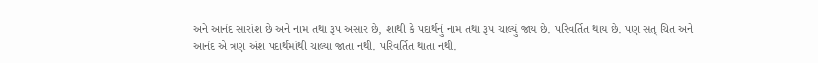અને આનંદ સારાંશ છે અને નામ તથા રૂપ અસાર છે, શાથી કે પદાર્થનું નામ તથા રૂ૫ ચાલ્યું જાય છે. પરિવર્તિત થાય છે. પણ સત્ ચિત અને આનંદ એ ત્રણ અંશ પદાર્થમાંથી ચાલ્યા જાતા નથી. પરિવર્તિત થાતા નથી.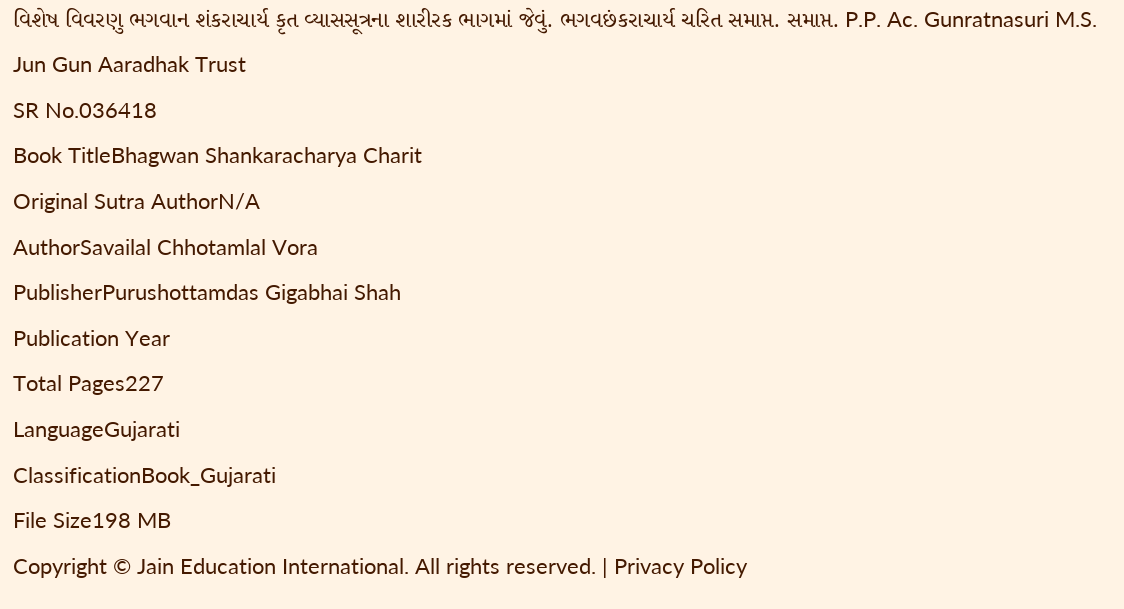વિશેષ વિવરણુ ભગવાન શંકરાચાર્ય કૃત વ્યાસસૂત્રના શારીરક ભાગમાં જેવું. ભગવછંકરાચાર્ય ચરિત સમાપ્ત. સમાપ્ત. P.P. Ac. Gunratnasuri M.S. Jun Gun Aaradhak Trust
SR No.036418
Book TitleBhagwan Shankaracharya Charit
Original Sutra AuthorN/A
AuthorSavailal Chhotamlal Vora
PublisherPurushottamdas Gigabhai Shah
Publication Year
Total Pages227
LanguageGujarati
ClassificationBook_Gujarati
File Size198 MB
Copyright © Jain Education International. All rights reserved. | Privacy Policy